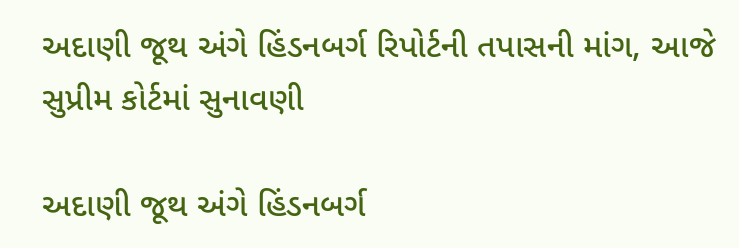અદાણી જૂથ અંગે હિંડનબર્ગ રિપોર્ટની તપાસની માંગ, આજે સુપ્રીમ કોર્ટમાં સુનાવણી

અદાણી જૂથ અંગે હિંડનબર્ગ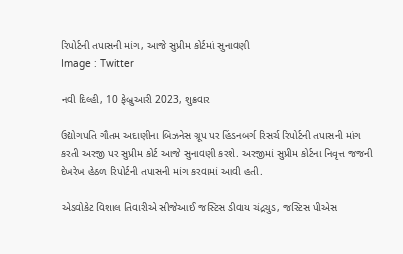રિપોર્ટની તપાસની માંગ, આજે સુપ્રીમ કોર્ટમાં સુનાવણી
Image : Twitter

નવી દિલ્હી, 10 ફેબ્રુઆરી 2023, શુક્રવાર

ઉદ્યોગપતિ ગૌતમ અદાણીના બિઝનેસ ગ્રૂપ પર હિંડનબર્ગ રિસર્ચ રિપોર્ટની તપાસની માંગ કરતી અરજી પર સુપ્રીમ કોર્ટ આજે સુનાવણી કરશે. અરજીમાં સુપ્રીમ કોર્ટના નિવૃત્ત જજની દેખરેખ હેઠળ રિપોર્ટની તપાસની માંગ કરવામાં આવી હતી.

એડવોકેટ વિશાલ તિવારીએ સીજેઆઈ જસ્ટિસ ડીવાય ચંદ્રચુડ, જસ્ટિસ પીએસ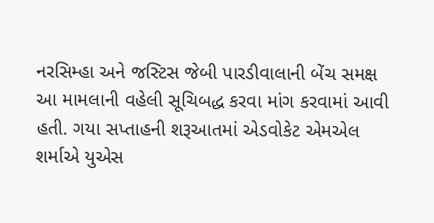નરસિમ્હા અને જસ્ટિસ જેબી પારડીવાલાની બેંચ સમક્ષ આ મામલાની વહેલી સૂચિબદ્ધ કરવા માંગ કરવામાં આવી હતી. ગયા સપ્તાહની શરૂઆતમાં એડવોકેટ એમએલ શર્માએ યુએસ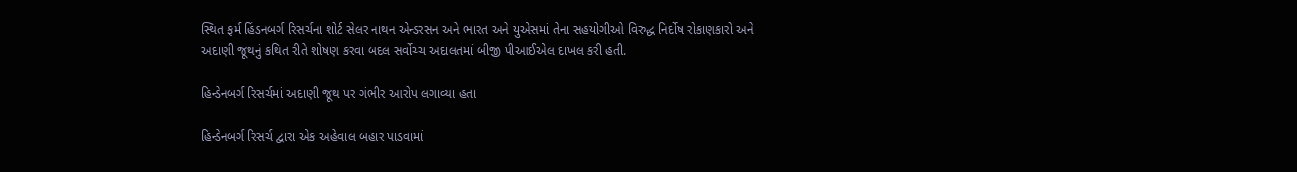સ્થિત ફર્મ હિંડનબર્ગ રિસર્ચના શોર્ટ સેલર નાથન એન્ડરસન અને ભારત અને યુએસમાં તેના સહયોગીઓ વિરુદ્ધ નિર્દોષ રોકાણકારો અને અદાણી જૂથનું કથિત રીતે શોષણ કરવા બદલ સર્વોચ્ચ અદાલતમાં બીજી પીઆઈએલ દાખલ કરી હતી.

હિન્ડેનબર્ગ રિસર્ચમાં અદાણી જૂથ પર ગંભીર આરોપ લગાવ્યા હતા

હિન્ડેનબર્ગ રિસર્ચ દ્વારા એક અહેવાલ બહાર પાડવામાં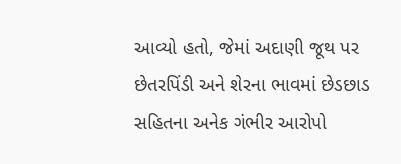આવ્યો હતો, જેમાં અદાણી જૂથ પર છેતરપિંડી અને શેરના ભાવમાં છેડછાડ સહિતના અનેક ગંભીર આરોપો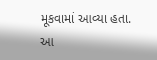મૂકવામાં આવ્યા હતા. આ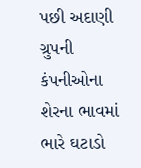પછી અદાણી ગ્રુપની કંપનીઓના શેરના ભાવમાં ભારે ઘટાડો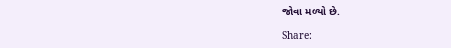જોવા મળ્યો છે.

Share: